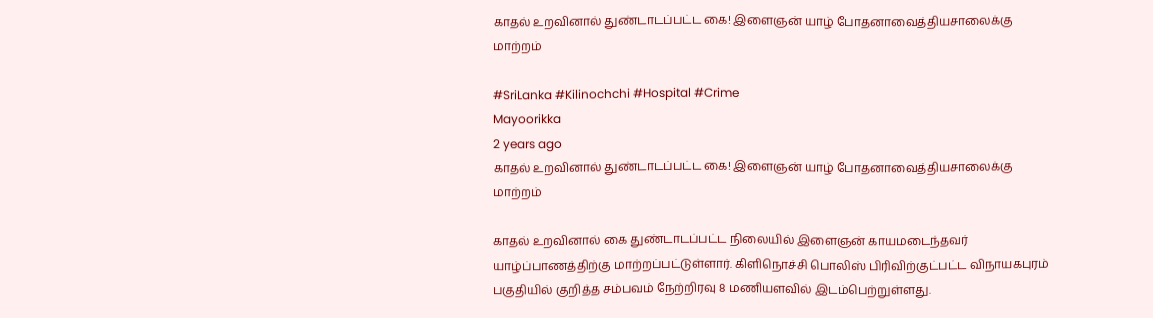காதல் உறவினால் துண்டாடப்பட்ட கை! இளைஞன் யாழ் போதனாவைத்தியசாலைக்கு மாற்றம்

#SriLanka #Kilinochchi #Hospital #Crime
Mayoorikka
2 years ago
காதல் உறவினால் துண்டாடப்பட்ட கை! இளைஞன் யாழ் போதனாவைத்தியசாலைக்கு மாற்றம்

காதல் உறவினால் கை துண்டாடப்பட்ட நிலையில் இளைஞன் காயமடைந்தவர் யாழ்ப்பாணத்திற்கு மாற்றப்பட்டுள்ளார். கிளிநொச்சி பொலிஸ் பிரிவிற்குட்பட்ட விநாயகபுரம் பகுதியில் குறித்த சம்பவம் நேற்றிரவு 8 மணியளவில் இடம்பெற்றுள்ளது.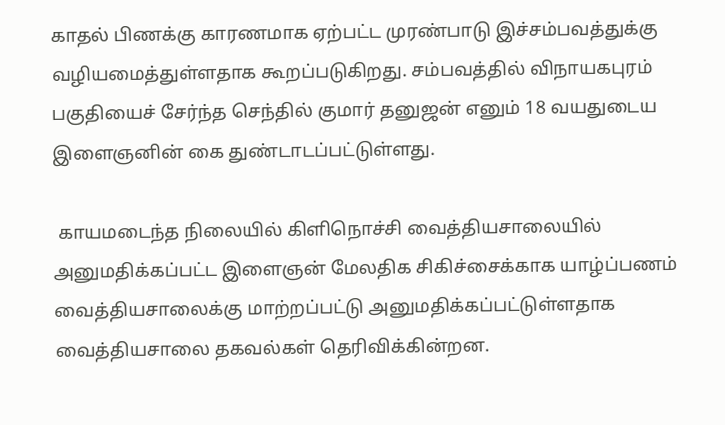காதல் பிணக்கு காரணமாக ஏற்பட்ட முரண்பாடு இச்சம்பவத்துக்கு வழியமைத்துள்ளதாக கூறப்படுகிறது. சம்பவத்தில் விநாயகபுரம் பகுதியைச் சேர்ந்த செந்தில் குமார் தனுஜன் எனும் 18 வயதுடைய இளைஞனின் கை துண்டாடப்பட்டுள்ளது.

 காயமடைந்த நிலையில் கிளிநொச்சி வைத்தியசாலையில் அனுமதிக்கப்பட்ட இளைஞன் மேலதிக சிகிச்சைக்காக யாழ்ப்பணம் வைத்தியசாலைக்கு மாற்றப்பட்டு அனுமதிக்கப்பட்டுள்ளதாக வைத்தியசாலை தகவல்கள் தெரிவிக்கின்றன.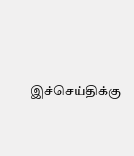இச்செய்திக்கு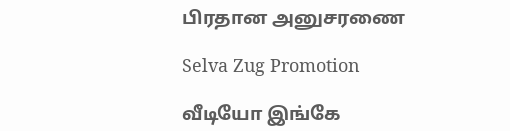பிரதான அனுசரணை

Selva Zug Promotion

வீடியோ இங்கே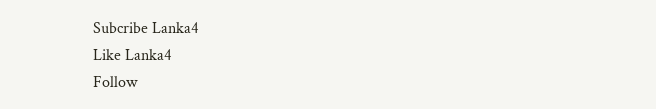Subcribe Lanka4
Like Lanka4
Follow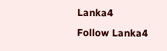Lanka4
Follow Lanka4